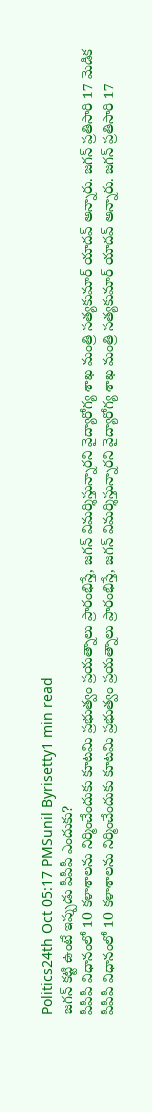Politics24th Oct 05:17 PMSunil Byrisetty1 min read
జగన్ కట్టి ఉంటే ఇప్పుడు పీపీపీ ఎందుకు?
పీపీపీ విధానంలో 10 కళాశాలను నిర్మించేందుకు కూటమి ప్రభుత్వం ప్రయత్నాలు ప్రారంభిస్తే, జగన్ విమర్శిస్తున్నారని వైద్యారోగ్య శాఖ మంత్రి సత్యకుమార్ యాదవ్ అన్నారు. జగన్ ప్రతిసారి 17 మెడిక
పీపీపీ విధానంలో 10 కళాశాలను నిర్మించేందుకు కూటమి ప్రభుత్వం ప్రయత్నాలు ప్రారంభిస్తే, జగన్ విమర్శిస్తున్నారని వైద్యారోగ్య శాఖ మంత్రి సత్యకుమార్ యాదవ్ అన్నారు. జగన్ ప్రతిసారి 17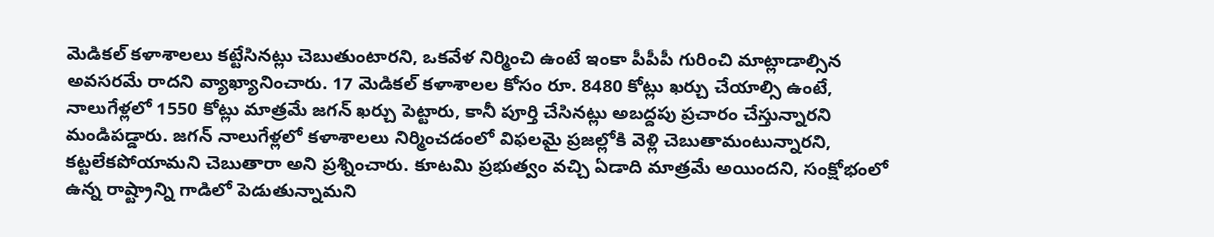మెడికల్ కళాశాలలు కట్టేసినట్లు చెబుతుంటారని, ఒకవేళ నిర్మించి ఉంటే ఇంకా పీపీపీ గురించి మాట్లాడాల్సిన అవసరమే రాదని వ్యాఖ్యానించారు. 17 మెడికల్ కళాశాలల కోసం రూ. 8480 కోట్లు ఖర్చు చేయాల్సి ఉంటే, నాలుగేళ్లలో 1550 కోట్లు మాత్రమే జగన్ ఖర్చు పెట్టారు, కానీ పూర్తి చేసినట్లు అబద్దపు ప్రచారం చేస్తున్నారని మండిపడ్డారు. జగన్ నాలుగేళ్లలో కళాశాలలు నిర్మించడంలో విఫలమై ప్రజల్లోకి వెళ్లి చెబుతామంటున్నారని, కట్టలేకపోయామని చెబుతారా అని ప్రశ్నించారు. కూటమి ప్రభుత్వం వచ్చి ఏడాది మాత్రమే అయిందని, సంక్షోభంలో ఉన్న రాష్ట్రాన్ని గాడిలో పెడుతున్నామని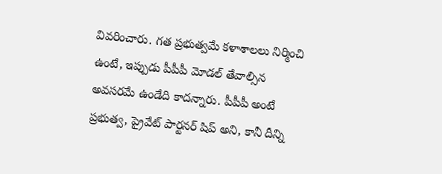వివరించారు. గత ప్రభుత్వమే కళాశాలలు నిర్మించి ఉంటే, ఇప్పుడు పీపీపీ మోడల్ తేవాల్సిన అవసరమే ఉండేది కాదన్నారు. పీపీపీ అంటే ప్రభుత్వ, ప్రైవేట్ పార్టనర్ షిప్ అని, కానీ దీన్ని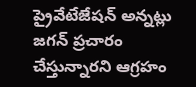ప్రైవేటేజేషన్ అన్నట్లు జగన్ ప్రచారం చేస్తున్నారని ఆగ్రహం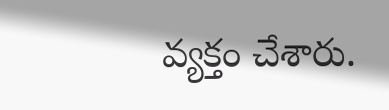వ్యక్తం చేశారు.